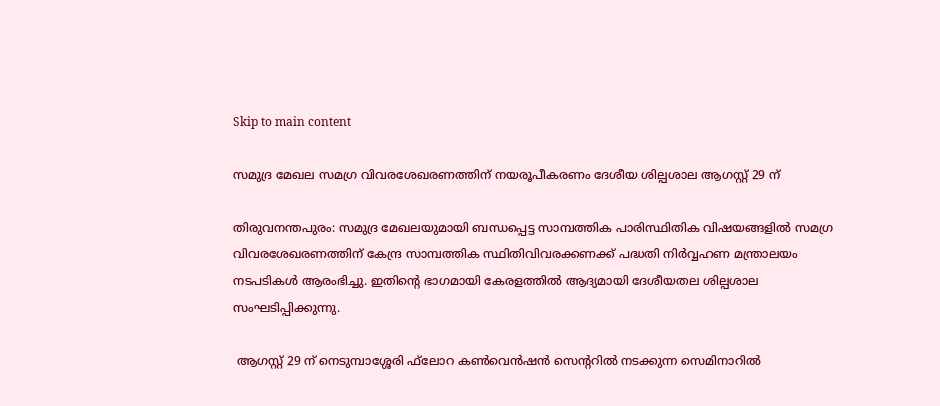Skip to main content

സമുദ്ര മേഖല സമഗ്ര വിവരശേഖരണത്തിന് നയരൂപീകരണം ദേശീയ ശില്പശാല ആഗസ്റ്റ് 29 ന്

തിരുവനന്തപുരം: സമുദ്ര മേഖലയുമായി ബന്ധപ്പെട്ട സാമ്പത്തിക പാരിസ്ഥിതിക വിഷയങ്ങളില്‍ സമഗ്ര വിവരശേഖരണത്തിന് കേന്ദ്ര സാമ്പത്തിക സ്ഥിതിവിവരക്കണക്ക് പദ്ധതി നിര്‍വ്വഹണ മന്ത്രാലയം നടപടികള്‍ ആരംഭിച്ചു. ഇതിന്റെ ഭാഗമായി കേരളത്തില്‍ ആദ്യമായി ദേശീയതല ശില്പശാല സംഘടിപ്പിക്കുന്നു.

 ആഗസ്റ്റ് 29 ന് നെടുമ്പാശ്ശേരി ഫ്‌ലോറ കണ്‍വെന്‍ഷന്‍ സെന്ററില്‍ നടക്കുന്ന സെമിനാറില്‍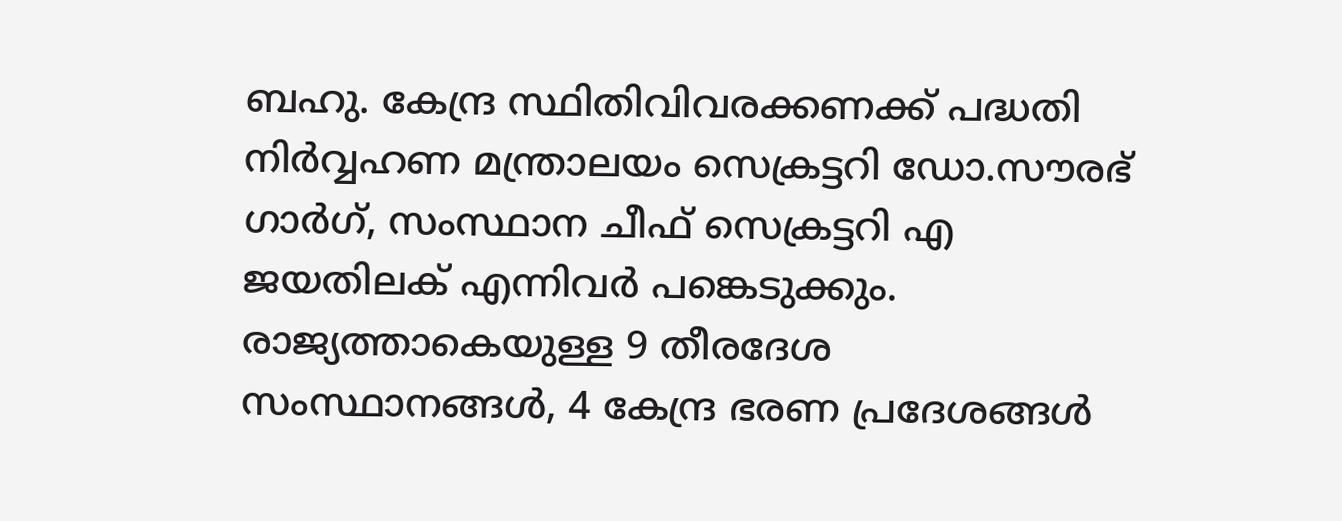ബഹു. കേന്ദ്ര സ്ഥിതിവിവരക്കണക്ക് പദ്ധതി നിര്‍വ്വഹണ മന്ത്രാലയം സെക്രട്ടറി ഡോ.സൗരഭ് ഗാര്‍ഗ്, സംസ്ഥാന ചീഫ് സെക്രട്ടറി എ ജയതിലക് എന്നിവര്‍ പങ്കെടുക്കും. രാജ്യത്താകെയുള്ള 9 തീരദേശ സംസ്ഥാനങ്ങള്‍, 4 കേന്ദ്ര ഭരണ പ്രദേശങ്ങള്‍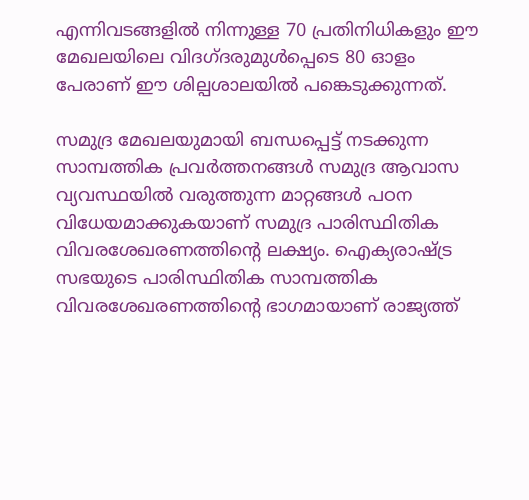എന്നിവടങ്ങളില്‍ നിന്നുള്ള 70 പ്രതിനിധികളും ഈ മേഖലയിലെ വിദഗ്ദരുമുള്‍പ്പെടെ 80 ഓളം പേരാണ് ഈ ശില്പശാലയില്‍ പങ്കെടുക്കുന്നത്.

സമുദ്ര മേഖലയുമായി ബന്ധപ്പെട്ട് നടക്കുന്ന സാമ്പത്തിക പ്രവര്‍ത്തനങ്ങള്‍ സമുദ്ര ആവാസ വ്യവസ്ഥയില്‍ വരുത്തുന്ന മാറ്റങ്ങള്‍ പഠന വിധേയമാക്കുകയാണ് സമുദ്ര പാരിസ്ഥിതിക വിവരശേഖരണത്തിന്റെ ലക്ഷ്യം. ഐക്യരാഷ്ട്ര സഭയുടെ പാരിസ്ഥിതിക സാമ്പത്തിക വിവരശേഖരണത്തിന്റെ ഭാഗമായാണ് രാജ്യത്ത്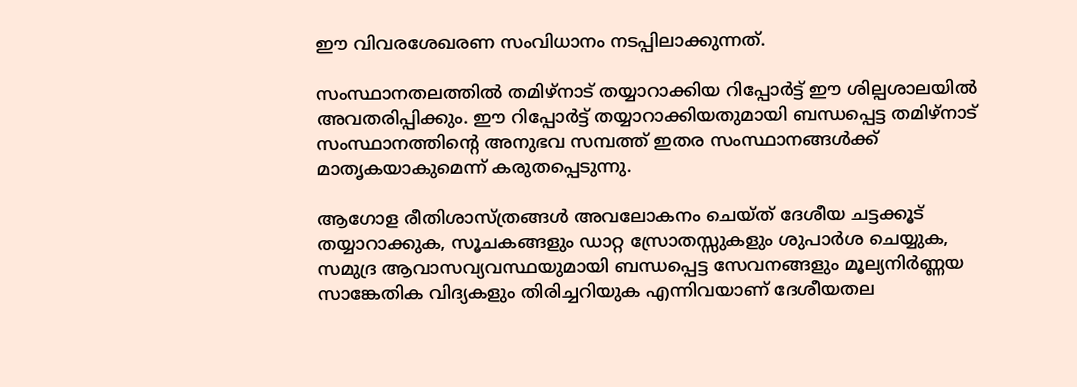ഈ വിവരശേഖരണ സംവിധാനം നടപ്പിലാക്കുന്നത്.

സംസ്ഥാനതലത്തില്‍ തമിഴ്‌നാട് തയ്യാറാക്കിയ റിപ്പോര്‍ട്ട് ഈ ശില്പശാലയില്‍ അവതരിപ്പിക്കും. ഈ റിപ്പോര്‍ട്ട് തയ്യാറാക്കിയതുമായി ബന്ധപ്പെട്ട തമിഴ്‌നാട് സംസ്ഥാനത്തിന്റെ അനുഭവ സമ്പത്ത് ഇതര സംസ്ഥാനങ്ങള്‍ക്ക് മാതൃകയാകുമെന്ന് കരുതപ്പെടുന്നു.

ആഗോള രീതിശാസ്ത്രങ്ങള്‍ അവലോകനം ചെയ്ത് ദേശീയ ചട്ടക്കൂട് തയ്യാറാക്കുക, സൂചകങ്ങളും ഡാറ്റ സ്രോതസ്സുകളും ശുപാര്‍ശ ചെയ്യുക, സമുദ്ര ആവാസവ്യവസ്ഥയുമായി ബന്ധപ്പെട്ട സേവനങ്ങളും മൂല്യനിര്‍ണ്ണയ സാങ്കേതിക വിദ്യകളും തിരിച്ചറിയുക എന്നിവയാണ് ദേശീയതല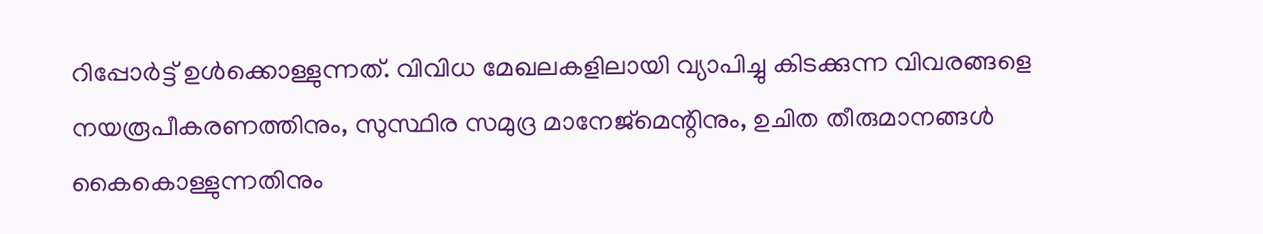റിപ്പോര്‍ട്ട് ഉള്‍ക്കൊള്ളുന്നത്. വിവിധ മേഖലകളിലായി വ്യാപിച്ചു കിടക്കുന്ന വിവരങ്ങളെ നയരൂപീകരണത്തിനും, സുസ്ഥിര സമുദ്ര മാനേജ്‌മെന്റിനും, ഉചിത തീരുമാനങ്ങള്‍ കൈകൊള്ളുന്നതിനും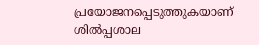പ്രയോജനപ്പെടുത്തുകയാണ് ശില്‍പ്പശാല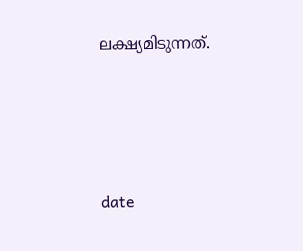ലക്ഷ്യമിടുന്നത്.





date